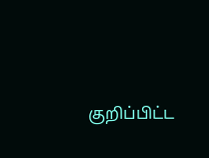குறிப்பிட்ட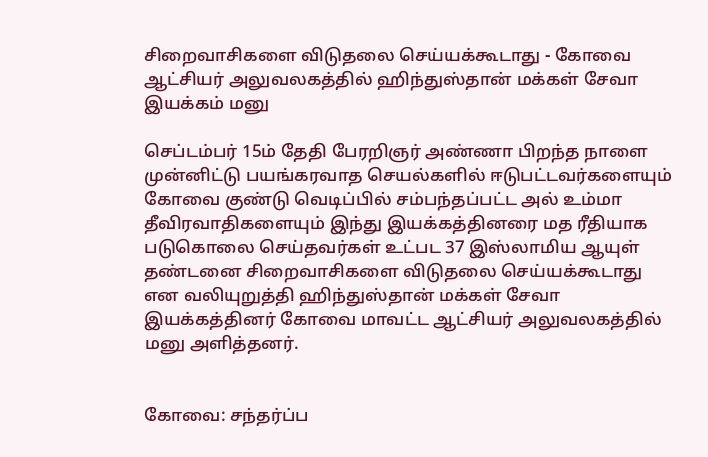சிறைவாசிகளை விடுதலை செய்யக்கூடாது - கோவை ஆட்சியர் அலுவலகத்தில் ஹிந்துஸ்தான் மக்கள் சேவா இயக்கம் மனு

செப்டம்பர் 15ம் தேதி பேரறிஞர் அண்ணா பிறந்த நாளை முன்னிட்டு பயங்கரவாத செயல்களில் ஈடுபட்டவர்களையும் கோவை குண்டு வெடிப்பில் சம்பந்தப்பட்ட அல் உம்மா தீவிரவாதிகளையும் இந்து இயக்கத்தினரை மத ரீதியாக படுகொலை செய்தவர்கள் உட்பட 37 இஸ்லாமிய ஆயுள் தண்டனை சிறைவாசிகளை விடுதலை செய்யக்கூடாது என வலியுறுத்தி ஹிந்துஸ்தான் மக்கள் சேவா இயக்கத்தினர் கோவை மாவட்ட ஆட்சியர் அலுவலகத்தில் மனு அளித்தனர்.


கோவை: சந்தர்ப்ப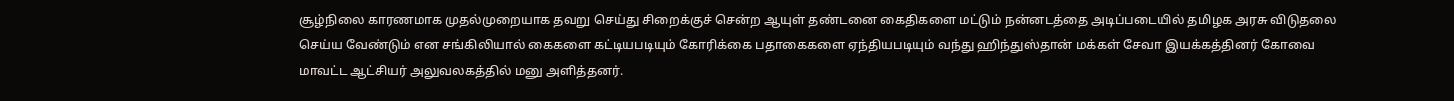சூழ்நிலை காரணமாக முதல்முறையாக தவறு செய்து சிறைக்குச் சென்ற ஆயுள் தண்டனை கைதிகளை மட்டும் நன்னடத்தை அடிப்படையில் தமிழக அரசு விடுதலை செய்ய வேண்டும் என சங்கிலியால் கைகளை கட்டியபடியும் கோரிக்கை பதாகைகளை ஏந்தியபடியும் வந்து ஹிந்துஸ்தான் மக்கள் சேவா இயக்கத்தினர் கோவை மாவட்ட ஆட்சியர் அலுவலகத்தில் மனு அளித்தனர்.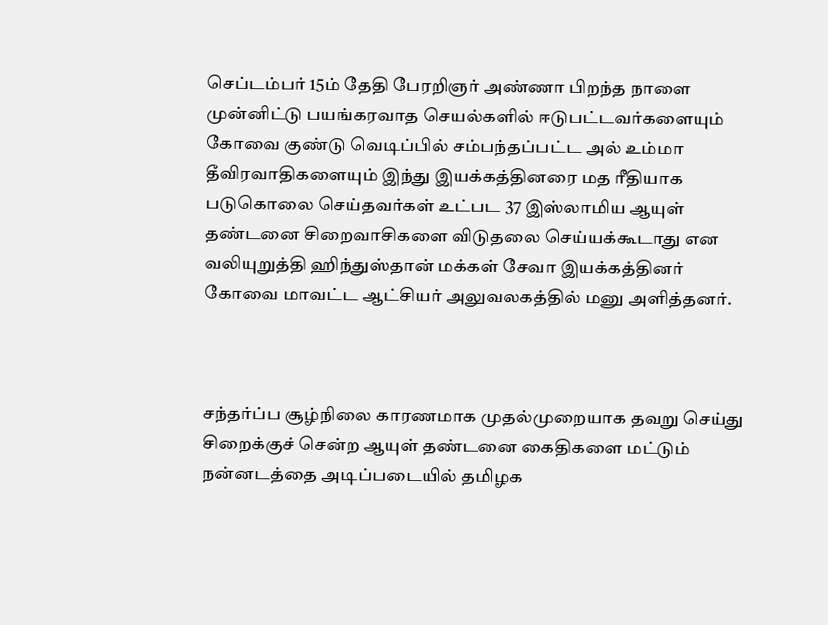செப்டம்பர் 15ம் தேதி பேரறிஞர் அண்ணா பிறந்த நாளை முன்னிட்டு பயங்கரவாத செயல்களில் ஈடுபட்டவர்களையும் கோவை குண்டு வெடிப்பில் சம்பந்தப்பட்ட அல் உம்மா தீவிரவாதிகளையும் இந்து இயக்கத்தினரை மத ரீதியாக படுகொலை செய்தவர்கள் உட்பட 37 இஸ்லாமிய ஆயுள் தண்டனை சிறைவாசிகளை விடுதலை செய்யக்கூடாது என வலியுறுத்தி ஹிந்துஸ்தான் மக்கள் சேவா இயக்கத்தினர் கோவை மாவட்ட ஆட்சியர் அலுவலகத்தில் மனு அளித்தனர்.



சந்தர்ப்ப சூழ்நிலை காரணமாக முதல்முறையாக தவறு செய்து சிறைக்குச் சென்ற ஆயுள் தண்டனை கைதிகளை மட்டும் நன்னடத்தை அடிப்படையில் தமிழக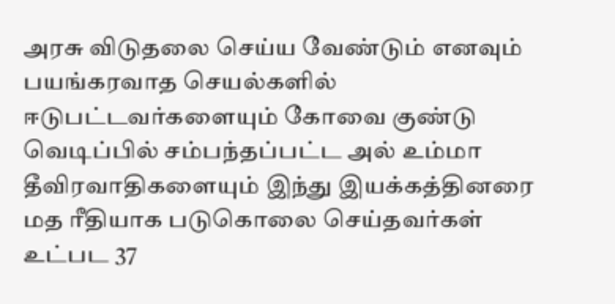அரசு விடுதலை செய்ய வேண்டும் எனவும் பயங்கரவாத செயல்களில் ஈடுபட்டவர்களையும் கோவை குண்டு வெடிப்பில் சம்பந்தப்பட்ட அல் உம்மா தீவிரவாதிகளையும் இந்து இயக்கத்தினரை மத ரீதியாக படுகொலை செய்தவர்கள் உட்பட 37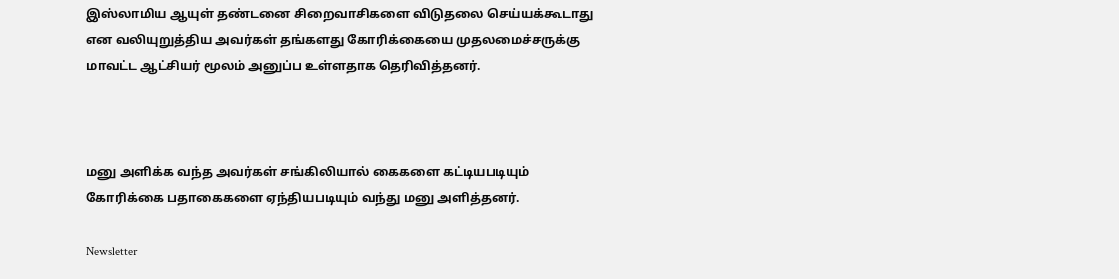இஸ்லாமிய ஆயுள் தண்டனை சிறைவாசிகளை விடுதலை செய்யக்கூடாது என வலியுறுத்திய அவர்கள் தங்களது கோரிக்கையை முதலமைச்சருக்கு மாவட்ட ஆட்சியர் மூலம் அனுப்ப உள்ளதாக தெரிவித்தனர்.



மனு அளிக்க வந்த அவர்கள் சங்கிலியால் கைகளை கட்டியபடியும் கோரிக்கை பதாகைகளை ஏந்தியபடியும் வந்து மனு அளித்தனர்.

Newsletter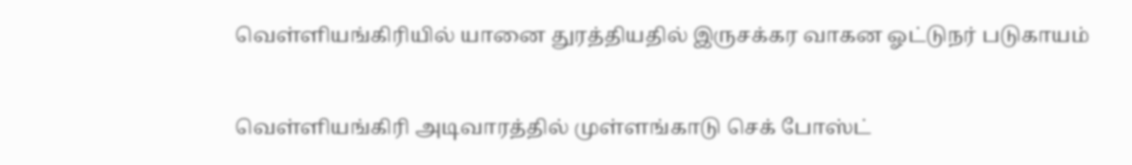வெள்ளியங்கிரியில் யானை துரத்தியதில் இருசக்கர வாகன ஓட்டுநர் படுகாயம்

வெள்ளியங்கிரி அடிவாரத்தில் முள்ளங்காடு செக் போஸ்ட்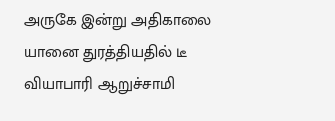அருகே இன்று அதிகாலை யானை துரத்தியதில் டீ வியாபாரி ஆறுச்சாமி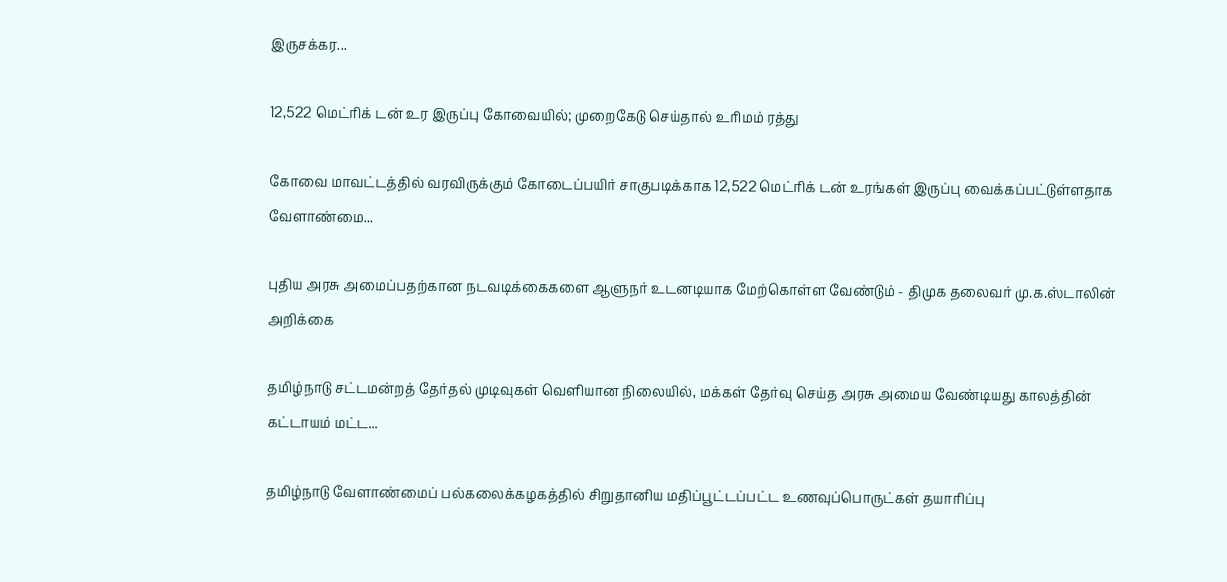இருசக்கர...

12,522 மெட்ரிக் டன் உர இருப்பு கோவையில்; முறைகேடு செய்தால் உரிமம் ரத்து

கோவை மாவட்டத்தில் வரவிருக்கும் கோடைப்பயிர் சாகுபடிக்காக 12,522 மெட்ரிக் டன் உரங்கள் இருப்பு வைக்கப்பட்டுள்ளதாக வேளாண்மை...

புதிய அரசு அமைப்பதற்கான நடவடிக்கைகளை ஆளுநர் உடனடியாக மேற்கொள்ள வேண்டும் - திமுக தலைவர் மு.க.ஸ்டாலின் அறிக்கை

தமிழ்நாடு சட்டமன்றத் தேர்தல் முடிவுகள் வெளியான நிலையில், மக்கள் தேர்வு செய்த அரசு அமைய வேண்டியது காலத்தின் கட்டாயம் மட்ட...

தமிழ்நாடு வேளாண்மைப் பல்கலைக்கழகத்தில் சிறுதானிய மதிப்பூட்டப்பட்ட உணவுப்பொருட்கள் தயாரிப்பு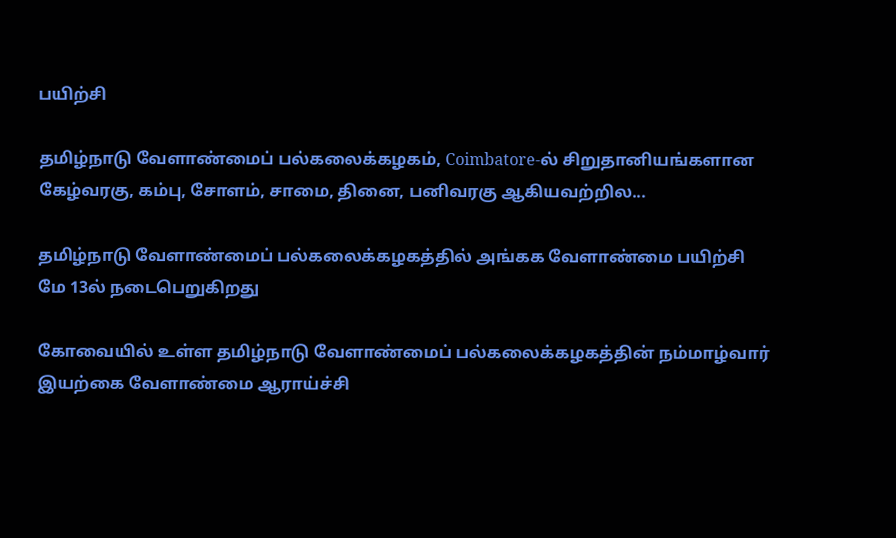பயிற்சி

தமிழ்நாடு வேளாண்மைப் பல்கலைக்கழகம், Coimbatore-ல் சிறுதானியங்களான கேழ்வரகு, கம்பு, சோளம், சாமை, தினை, பனிவரகு ஆகியவற்றில...

தமிழ்நாடு வேளாண்மைப் பல்கலைக்கழகத்தில் அங்கக வேளாண்மை பயிற்சி மே 13ல் நடைபெறுகிறது

கோவையில் உள்ள தமிழ்நாடு வேளாண்மைப் பல்கலைக்கழகத்தின் நம்மாழ்வார் இயற்கை வேளாண்மை ஆராய்ச்சி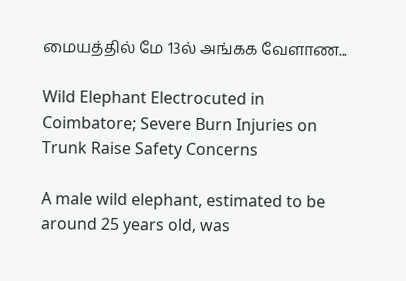மையத்தில் மே 13ல் அங்கக வேளாண...

Wild Elephant Electrocuted in Coimbatore; Severe Burn Injuries on Trunk Raise Safety Concerns

A male wild elephant, estimated to be around 25 years old, was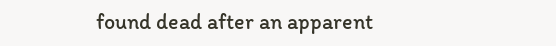found dead after an apparent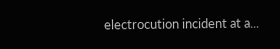electrocution incident at a...